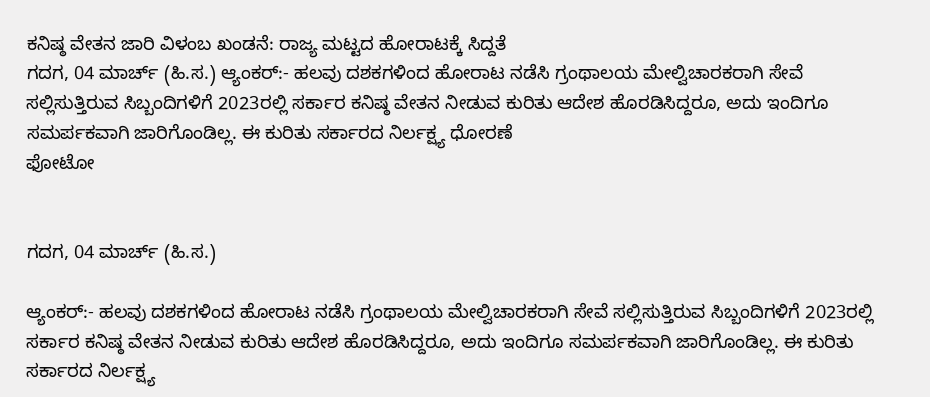ಕನಿಷ್ಠ ವೇತನ ಜಾರಿ ವಿಳಂಬ ಖಂಡನೆ: ರಾಜ್ಯ ಮಟ್ಟದ ಹೋರಾಟಕ್ಕೆ ಸಿದ್ದತೆ
ಗದಗ, 04 ಮಾರ್ಚ್ (ಹಿ.ಸ.) ಆ್ಯಂಕರ್:- ಹಲವು ದಶಕಗಳಿಂದ ಹೋರಾಟ ನಡೆಸಿ ಗ್ರಂಥಾಲಯ ಮೇಲ್ವಿಚಾರಕರಾಗಿ ಸೇವೆ ಸಲ್ಲಿಸುತ್ತಿರುವ ಸಿಬ್ಬಂದಿಗಳಿಗೆ 2023ರಲ್ಲಿ ಸರ್ಕಾರ ಕನಿಷ್ಠ ವೇತನ ನೀಡುವ ಕುರಿತು ಆದೇಶ ಹೊರಡಿಸಿದ್ದರೂ, ಅದು ಇಂದಿಗೂ ಸಮರ್ಪಕವಾಗಿ ಜಾರಿಗೊಂಡಿಲ್ಲ. ಈ ಕುರಿತು ಸರ್ಕಾರದ ನಿರ್ಲಕ್ಷ್ಯ ಧೋರಣೆ
ಫೋಟೋ


ಗದಗ, 04 ಮಾರ್ಚ್ (ಹಿ.ಸ.)

ಆ್ಯಂಕರ್:- ಹಲವು ದಶಕಗಳಿಂದ ಹೋರಾಟ ನಡೆಸಿ ಗ್ರಂಥಾಲಯ ಮೇಲ್ವಿಚಾರಕರಾಗಿ ಸೇವೆ ಸಲ್ಲಿಸುತ್ತಿರುವ ಸಿಬ್ಬಂದಿಗಳಿಗೆ 2023ರಲ್ಲಿ ಸರ್ಕಾರ ಕನಿಷ್ಠ ವೇತನ ನೀಡುವ ಕುರಿತು ಆದೇಶ ಹೊರಡಿಸಿದ್ದರೂ, ಅದು ಇಂದಿಗೂ ಸಮರ್ಪಕವಾಗಿ ಜಾರಿಗೊಂಡಿಲ್ಲ. ಈ ಕುರಿತು ಸರ್ಕಾರದ ನಿರ್ಲಕ್ಷ್ಯ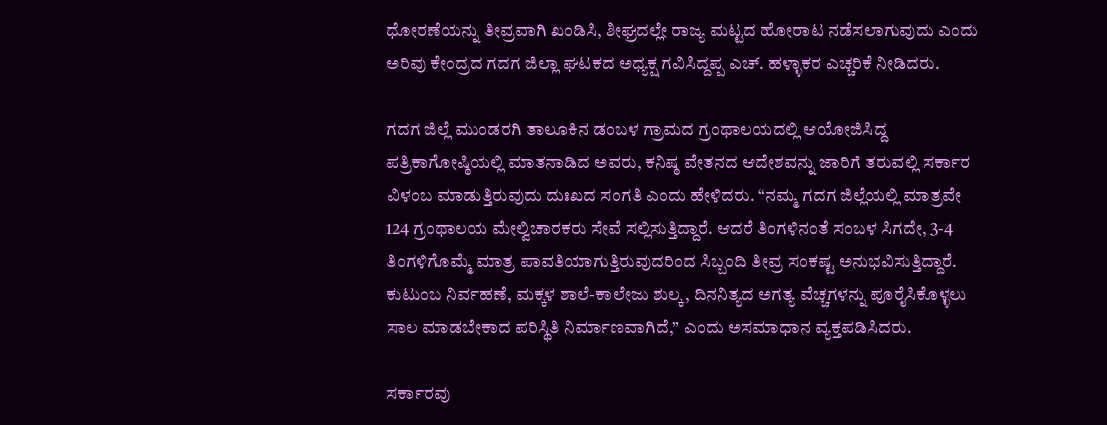ಧೋರಣೆಯನ್ನು ತೀವ್ರವಾಗಿ ಖಂಡಿಸಿ, ಶೀಘ್ರದಲ್ಲೇ ರಾಜ್ಯ ಮಟ್ಟದ ಹೋರಾಟ ನಡೆಸಲಾಗುವುದು ಎಂದು ಅರಿವು ಕೇಂದ್ರದ ಗದಗ ಜಿಲ್ಲಾ ಘಟಕದ ಅಧ್ಯಕ್ಷ ಗವಿಸಿದ್ದಪ್ಪ ಎಚ್. ಹಳ್ಳಾಕರ ಎಚ್ಚರಿಕೆ ನೀಡಿದರು.

ಗದಗ ಜಿಲ್ಲೆ ಮುಂಡರಗಿ ತಾಲೂಕಿನ ಡಂಬಳ ಗ್ರಾಮದ ಗ್ರಂಥಾಲಯದಲ್ಲಿ ಆಯೋಜಿಸಿದ್ದ ಪತ್ರಿಕಾಗೋಷ್ಠಿಯಲ್ಲಿ ಮಾತನಾಡಿದ ಅವರು, ಕನಿಷ್ಠ ವೇತನದ ಆದೇಶವನ್ನು ಜಾರಿಗೆ ತರುವಲ್ಲಿ ಸರ್ಕಾರ ವಿಳಂಬ ಮಾಡುತ್ತಿರುವುದು ದುಃಖದ ಸಂಗತಿ ಎಂದು ಹೇಳಿದರು. “ನಮ್ಮ ಗದಗ ಜಿಲ್ಲೆಯಲ್ಲಿ ಮಾತ್ರವೇ 124 ಗ್ರಂಥಾಲಯ ಮೇಲ್ವಿಚಾರಕರು ಸೇವೆ ಸಲ್ಲಿಸುತ್ತಿದ್ದಾರೆ. ಆದರೆ ತಿಂಗಳಿನಂತೆ ಸಂಬಳ ಸಿಗದೇ, 3-4 ತಿಂಗಳಿಗೊಮ್ಮೆ ಮಾತ್ರ ಪಾವತಿಯಾಗುತ್ತಿರುವುದರಿಂದ ಸಿಬ್ಬಂದಿ ತೀವ್ರ ಸಂಕಷ್ಟ ಅನುಭವಿಸುತ್ತಿದ್ದಾರೆ. ಕುಟುಂಬ ನಿರ್ವಹಣೆ, ಮಕ್ಕಳ ಶಾಲೆ-ಕಾಲೇಜು ಶುಲ್ಕ, ದಿನನಿತ್ಯದ ಅಗತ್ಯ ವೆಚ್ಚಗಳನ್ನು ಪೂರೈಸಿಕೊಳ್ಳಲು ಸಾಲ ಮಾಡಬೇಕಾದ ಪರಿಸ್ಥಿತಿ ನಿರ್ಮಾಣವಾಗಿದೆ,” ಎಂದು ಅಸಮಾಧಾನ ವ್ಯಕ್ತಪಡಿಸಿದರು.

ಸರ್ಕಾರವು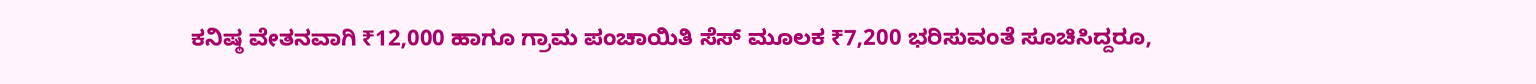ಕನಿಷ್ಠ ವೇತನವಾಗಿ ₹12,000 ಹಾಗೂ ಗ್ರಾಮ ಪಂಚಾಯಿತಿ ಸೆಸ್ ಮೂಲಕ ₹7,200 ಭರಿಸುವಂತೆ ಸೂಚಿಸಿದ್ದರೂ,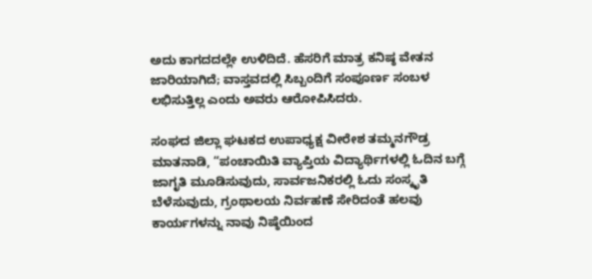ಅದು ಕಾಗದದಲ್ಲೇ ಉಳಿದಿದೆ. ಹೆಸರಿಗೆ ಮಾತ್ರ ಕನಿಷ್ಠ ವೇತನ ಜಾರಿಯಾಗಿದೆ; ವಾಸ್ತವದಲ್ಲಿ ಸಿಬ್ಬಂದಿಗೆ ಸಂಪೂರ್ಣ ಸಂಬಳ ಲಭಿಸುತ್ತಿಲ್ಲ ಎಂದು ಅವರು ಆರೋಪಿಸಿದರು.

ಸಂಘದ ಜಿಲ್ಲಾ ಘಟಕದ ಉಪಾಧ್ಯಕ್ಷ ವೀರೇಶ ತಮ್ಮನಗೌಡ್ರ ಮಾತನಾಡಿ, “ಪಂಚಾಯಿತಿ ವ್ಯಾಪ್ತಿಯ ವಿದ್ಯಾರ್ಥಿಗಳಲ್ಲಿ ಓದಿನ ಬಗ್ಗೆ ಜಾಗೃತಿ ಮೂಡಿಸುವುದು, ಸಾರ್ವಜನಿಕರಲ್ಲಿ ಓದು ಸಂಸ್ಕೃತಿ ಬೆಳೆಸುವುದು, ಗ್ರಂಥಾಲಯ ನಿರ್ವಹಣೆ ಸೇರಿದಂತೆ ಹಲವು ಕಾರ್ಯಗಳನ್ನು ನಾವು ನಿಷ್ಠೆಯಿಂದ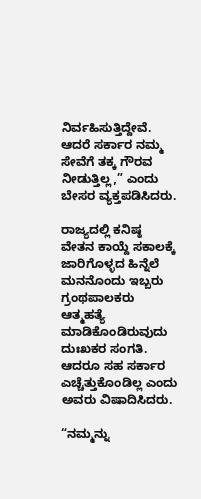ನಿರ್ವಹಿಸುತ್ತಿದ್ದೇವೆ. ಆದರೆ ಸರ್ಕಾರ ನಮ್ಮ ಸೇವೆಗೆ ತಕ್ಕ ಗೌರವ ನೀಡುತ್ತಿಲ್ಲ,” ಎಂದು ಬೇಸರ ವ್ಯಕ್ತಪಡಿಸಿದರು.

ರಾಜ್ಯದಲ್ಲಿ ಕನಿಷ್ಠ ವೇತನ ಕಾಯ್ದೆ ಸಕಾಲಕ್ಕೆ ಜಾರಿಗೊಳ್ಳದ ಹಿನ್ನೆಲೆ ಮನನೊಂದು ಇಬ್ಬರು ಗ್ರಂಥಪಾಲಕರು ಆತ್ಮಹತ್ಯೆ ಮಾಡಿಕೊಂಡಿರುವುದು ದುಃಖಕರ ಸಂಗತಿ. ಆದರೂ ಸಹ ಸರ್ಕಾರ ಎಚ್ಚೆತ್ತುಕೊಂಡಿಲ್ಲ ಎಂದು ಅವರು ವಿಷಾದಿಸಿದರು.

“ನಮ್ಮನ್ನು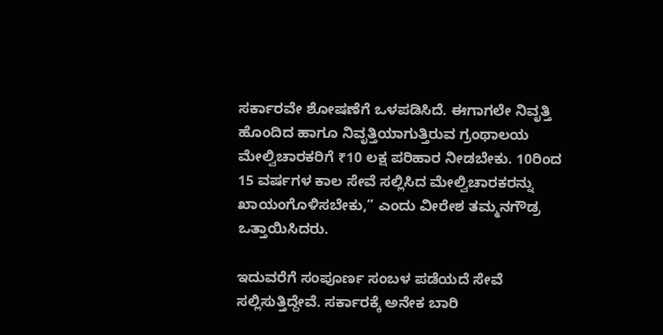ಸರ್ಕಾರವೇ ಶೋಷಣೆಗೆ ಒಳಪಡಿಸಿದೆ. ಈಗಾಗಲೇ ನಿವೃತ್ತಿ ಹೊಂದಿದ ಹಾಗೂ ನಿವೃತ್ತಿಯಾಗುತ್ತಿರುವ ಗ್ರಂಥಾಲಯ ಮೇಲ್ವಿಚಾರಕರಿಗೆ ₹10 ಲಕ್ಷ ಪರಿಹಾರ ನೀಡಬೇಕು. 10ರಿಂದ 15 ವರ್ಷಗಳ ಕಾಲ ಸೇವೆ ಸಲ್ಲಿಸಿದ ಮೇಲ್ವಿಚಾರಕರನ್ನು ಖಾಯಂಗೊಳಿಸಬೇಕು,” ಎಂದು ವೀರೇಶ ತಮ್ಮನಗೌಡ್ರ ಒತ್ತಾಯಿಸಿದರು.

ಇದುವರೆಗೆ ಸಂಪೂರ್ಣ ಸಂಬಳ ಪಡೆಯದೆ ಸೇವೆ ಸಲ್ಲಿಸುತ್ತಿದ್ದೇವೆ. ಸರ್ಕಾರಕ್ಕೆ ಅನೇಕ ಬಾರಿ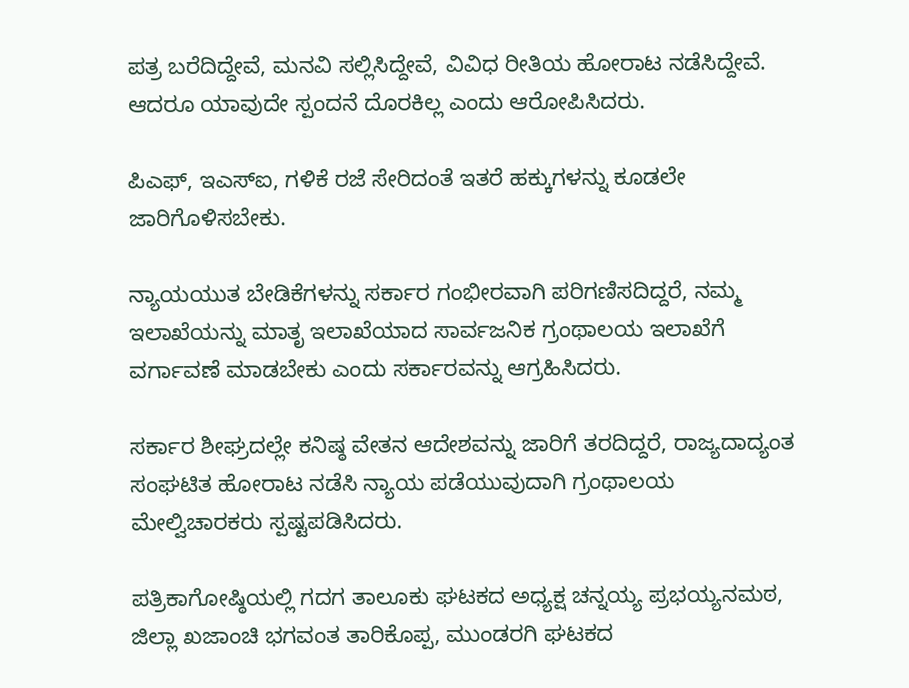ಪತ್ರ ಬರೆದಿದ್ದೇವೆ, ಮನವಿ ಸಲ್ಲಿಸಿದ್ದೇವೆ, ವಿವಿಧ ರೀತಿಯ ಹೋರಾಟ ನಡೆಸಿದ್ದೇವೆ. ಆದರೂ ಯಾವುದೇ ಸ್ಪಂದನೆ ದೊರಕಿಲ್ಲ ಎಂದು ಆರೋಪಿಸಿದರು.

ಪಿಎಫ್, ಇಎಸ್ಐ, ಗಳಿಕೆ ರಜೆ ಸೇರಿದಂತೆ ಇತರೆ ಹಕ್ಕುಗಳನ್ನು ಕೂಡಲೇ ಜಾರಿಗೊಳಿಸಬೇಕು.

ನ್ಯಾಯಯುತ ಬೇಡಿಕೆಗಳನ್ನು ಸರ್ಕಾರ ಗಂಭೀರವಾಗಿ ಪರಿಗಣಿಸದಿದ್ದರೆ, ನಮ್ಮ ಇಲಾಖೆಯನ್ನು ಮಾತೃ ಇಲಾಖೆಯಾದ ಸಾರ್ವಜನಿಕ ಗ್ರಂಥಾಲಯ ಇಲಾಖೆಗೆ ವರ್ಗಾವಣೆ ಮಾಡಬೇಕು ಎಂದು ಸರ್ಕಾರವನ್ನು ಆಗ್ರಹಿಸಿದರು.

ಸರ್ಕಾರ ಶೀಘ್ರದಲ್ಲೇ ಕನಿಷ್ಠ ವೇತನ ಆದೇಶವನ್ನು ಜಾರಿಗೆ ತರದಿದ್ದರೆ, ರಾಜ್ಯದಾದ್ಯಂತ ಸಂಘಟಿತ ಹೋರಾಟ ನಡೆಸಿ ನ್ಯಾಯ ಪಡೆಯುವುದಾಗಿ ಗ್ರಂಥಾಲಯ ಮೇಲ್ವಿಚಾರಕರು ಸ್ಪಷ್ಟಪಡಿಸಿದರು.

ಪತ್ರಿಕಾಗೋಷ್ಠಿಯಲ್ಲಿ ಗದಗ ತಾಲೂಕು ಘಟಕದ ಅಧ್ಯಕ್ಷ ಚನ್ನಯ್ಯ ಪ್ರಭಯ್ಯನಮಠ, ಜಿಲ್ಲಾ ಖಜಾಂಚಿ ಭಗವಂತ ತಾರಿಕೊಪ್ಪ, ಮುಂಡರಗಿ ಘಟಕದ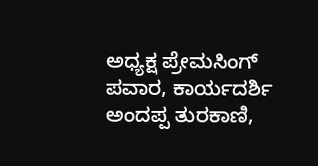ಅಧ್ಯಕ್ಷ ಪ್ರೇಮಸಿಂಗ್ ಪವಾರ, ಕಾರ್ಯದರ್ಶಿ ಅಂದಪ್ಪ ತುರಕಾಣಿ,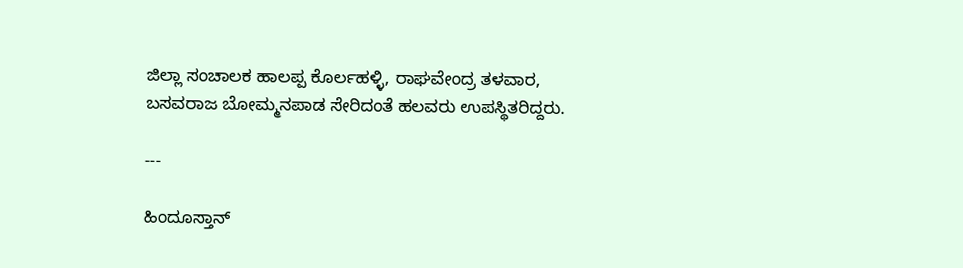ಜಿಲ್ಲಾ ಸಂಚಾಲಕ ಹಾಲಪ್ಪ ಕೊರ್ಲಹಳ್ಳಿ, ರಾಘವೇಂದ್ರ ತಳವಾರ, ಬಸವರಾಜ ಬೋಮ್ಮನಪಾಡ ಸೇರಿದಂತೆ ಹಲವರು ಉಪಸ್ಥಿತರಿದ್ದರು.

---

ಹಿಂದೂಸ್ತಾನ್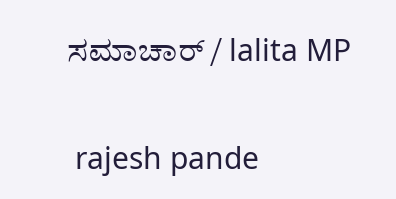ಸಮಾಚಾರ್ / lalita MP


 rajesh pande